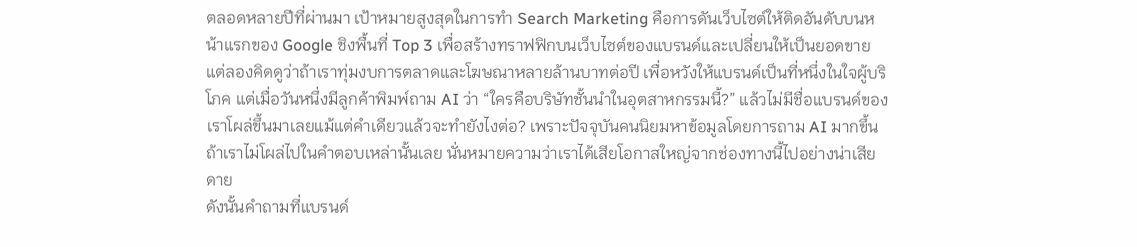ตลอดหลายปีที่ผ่านมา เป้าหมายสูงสุดในการทำ Search Marketing คือการดันเว็บไซต์ให้ติดอันดับบนหน้าแรกของ Google ชิงพื้นที่ Top 3 เพื่อสร้างทราฟฟิกบนเว็บไซต์ของแบรนด์และเปลี่ยนให้เป็นยอดขาย
แต่ลองคิดดูว่าถ้าเราทุ่มงบการตลาดและโฆษณาหลายล้านบาทต่อปี เพื่อหวังให้แบรนด์เป็นที่หนึ่งในใจผู้บริโภค แต่เมื่อวันหนึ่งมีลูกค้าพิมพ์ถาม AI ว่า “ใครคือบริษัทชั้นนำในอุตสาหกรรมนี้?” แล้วไม่มีชื่อแบรนด์ของเราโผล่ขึ้นมาเลยแม้แต่คำเดียวแล้วจะทำยังไงต่อ? เพราะปัจจุบันคนนิยมหาข้อมูลโดยการถาม AI มากขึ้น ถ้าเราไม่โผล่ไปในคำตอบเหล่านั้นเลย นั่นหมายความว่าเราได้เสียโอกาสใหญ่จากช่องทางนี้ไปอย่างน่าเสียดาย
ดังนั้นคำถามที่แบรนด์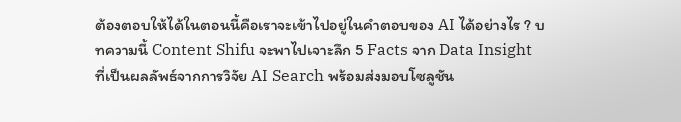ต้องตอบให้ได้ในตอนนี้คือเราจะเข้าไปอยู่ในคำตอบของ AI ได้อย่างไร ? บทความนี้ Content Shifu จะพาไปเจาะลึก 5 Facts จาก Data Insight ที่เป็นผลลัพธ์จากการวิจัย AI Search พร้อมส่งมอบโซลูชัน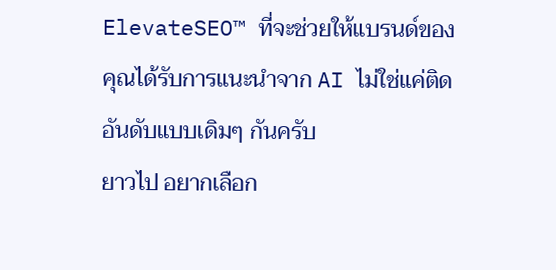ElevateSEO™ ที่จะช่วยให้แบรนด์ของคุณได้รับการแนะนำจาก AI ไม่ใช่แค่ติดอันดับแบบเดิมๆ กันครับ
ยาวไป อยากเลือก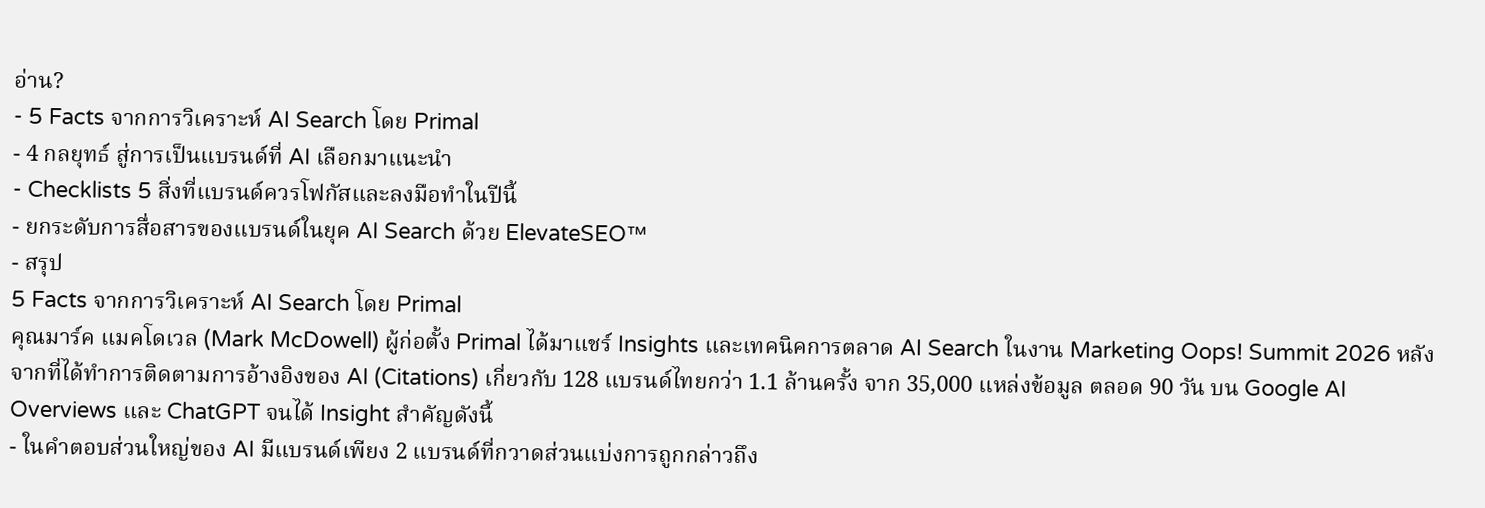อ่าน?
- 5 Facts จากการวิเคราะห์ AI Search โดย Primal
- 4 กลยุทธ์ สู่การเป็นแบรนด์ที่ AI เลือกมาแนะนำ
- Checklists 5 สิ่งที่แบรนด์ควรโฟกัสและลงมือทำในปีนี้
- ยกระดับการสื่อสารของแบรนด์ในยุค AI Search ด้วย ElevateSEO™
- สรุป
5 Facts จากการวิเคราะห์ AI Search โดย Primal
คุณมาร์ค แมคโดเวล (Mark McDowell) ผู้ก่อตั้ง Primal ได้มาแชร์ Insights และเทคนิคการตลาด AI Search ในงาน Marketing Oops! Summit 2026 หลังจากที่ได้ทำการติดตามการอ้างอิงของ AI (Citations) เกี่ยวกับ 128 แบรนด์ไทยกว่า 1.1 ล้านครั้ง จาก 35,000 แหล่งข้อมูล ตลอด 90 วัน บน Google AI Overviews และ ChatGPT จนได้ Insight สำคัญดังนี้
- ในคำตอบส่วนใหญ่ของ AI มีแบรนด์เพียง 2 แบรนด์ที่กวาดส่วนแบ่งการถูกกล่าวถึง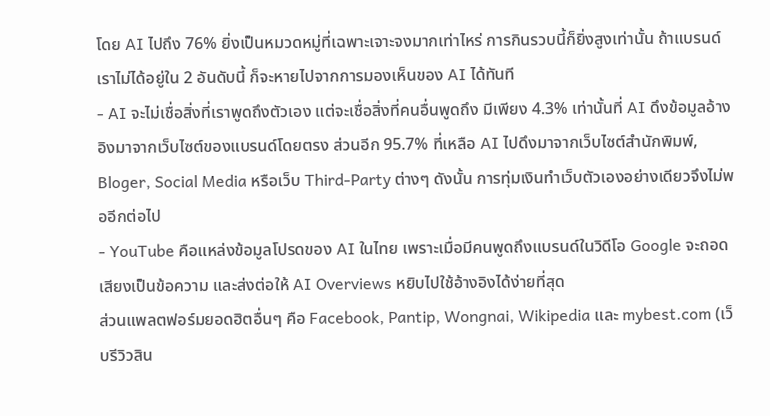โดย AI ไปถึง 76% ยิ่งเป็นหมวดหมู่ที่เฉพาะเจาะจงมากเท่าไหร่ การกินรวบนี้ก็ยิ่งสูงเท่านั้น ถ้าแบรนด์เราไม่ได้อยู่ใน 2 อันดับนี้ ก็จะหายไปจากการมองเห็นของ AI ได้ทันที
- AI จะไม่เชื่อสิ่งที่เราพูดถึงตัวเอง แต่จะเชื่อสิ่งที่คนอื่นพูดถึง มีเพียง 4.3% เท่านั้นที่ AI ดึงข้อมูลอ้างอิงมาจากเว็บไซต์ของแบรนด์โดยตรง ส่วนอีก 95.7% ที่เหลือ AI ไปดึงมาจากเว็บไซต์สำนักพิมพ์, Bloger, Social Media หรือเว็บ Third-Party ต่างๆ ดังนั้น การทุ่มเงินทำเว็บตัวเองอย่างเดียวจึงไม่พออีกต่อไป
- YouTube คือแหล่งข้อมูลโปรดของ AI ในไทย เพราะเมื่อมีคนพูดถึงแบรนด์ในวิดีโอ Google จะถอดเสียงเป็นข้อความ และส่งต่อให้ AI Overviews หยิบไปใช้อ้างอิงได้ง่ายที่สุด
ส่วนแพลตฟอร์มยอดฮิตอื่นๆ คือ Facebook, Pantip, Wongnai, Wikipedia และ mybest.com (เว็บรีวิวสิน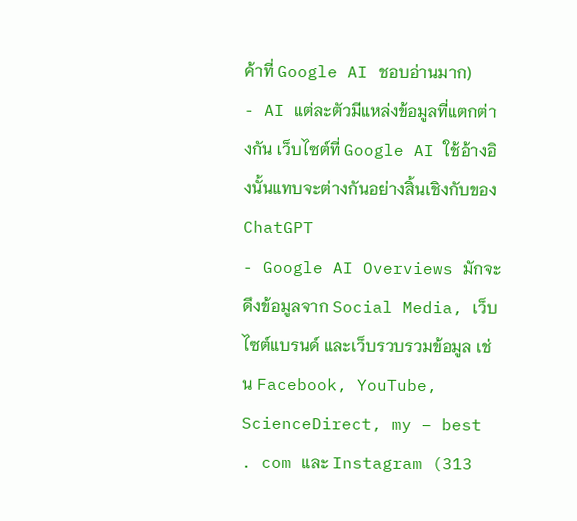ค้าที่ Google AI ชอบอ่านมาก)
- AI แต่ละตัวมีแหล่งข้อมูลที่แตกต่างกัน เว็บไซต์ที่ Google AI ใช้อ้างอิงนั้นแทบจะต่างกันอย่างสิ้นเชิงกับของ ChatGPT
- Google AI Overviews มักจะดึงข้อมูลจาก Social Media, เว็บไซต์แบรนด์ และเว็บรวบรวมข้อมูล เช่น Facebook, YouTube, ScienceDirect, my – best . com และ Instagram (313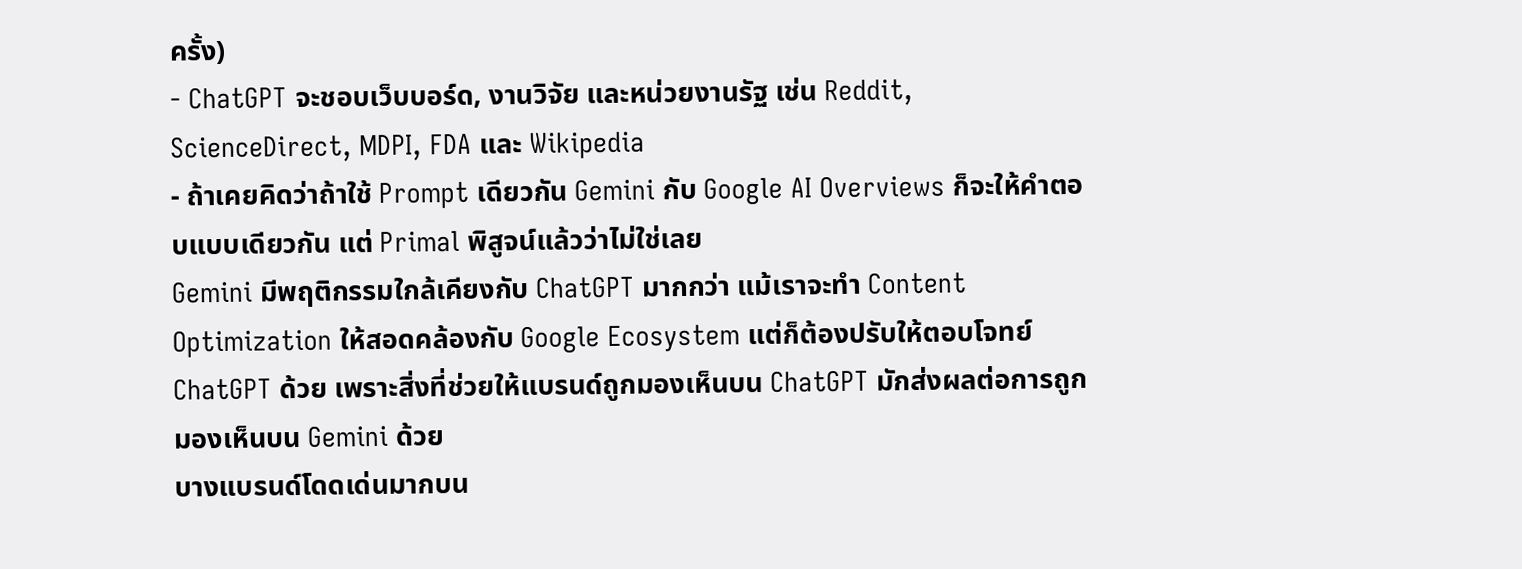ครั้ง)
- ChatGPT จะชอบเว็บบอร์ด, งานวิจัย และหน่วยงานรัฐ เช่น Reddit, ScienceDirect, MDPI, FDA และ Wikipedia
- ถ้าเคยคิดว่าถ้าใช้ Prompt เดียวกัน Gemini กับ Google AI Overviews ก็จะให้คำตอบแบบเดียวกัน แต่ Primal พิสูจน์แล้วว่าไม่ใช่เลย
Gemini มีพฤติกรรมใกล้เคียงกับ ChatGPT มากกว่า แม้เราจะทำ Content Optimization ให้สอดคล้องกับ Google Ecosystem แต่ก็ต้องปรับให้ตอบโจทย์ ChatGPT ด้วย เพราะสิ่งที่ช่วยให้แบรนด์ถูกมองเห็นบน ChatGPT มักส่งผลต่อการถูกมองเห็นบน Gemini ด้วย
บางแบรนด์โดดเด่นมากบน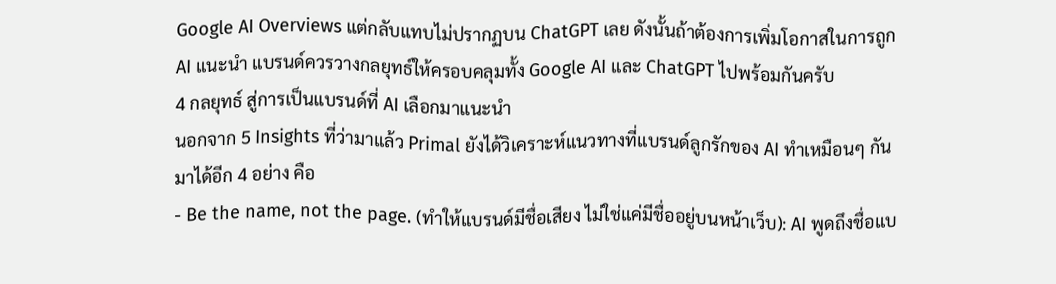Google AI Overviews แต่กลับแทบไม่ปรากฏบน ChatGPT เลย ดังนั้นถ้าต้องการเพิ่มโอกาสในการถูก AI แนะนำ แบรนด์ควรวางกลยุทธ์ให้ครอบคลุมทั้ง Google AI และ ChatGPT ไปพร้อมกันครับ
4 กลยุทธ์ สู่การเป็นแบรนด์ที่ AI เลือกมาแนะนำ
นอกจาก 5 Insights ที่ว่ามาแล้ว Primal ยังได้วิเคราะห์แนวทางที่แบรนด์ลูกรักของ AI ทำเหมือนๆ กันมาได้อีก 4 อย่าง คือ
- Be the name, not the page. (ทำให้แบรนด์มีชื่อเสียง ไม่ใช่แค่มีชื่ออยู่บนหน้าเว็บ): AI พูดถึงชื่อแบ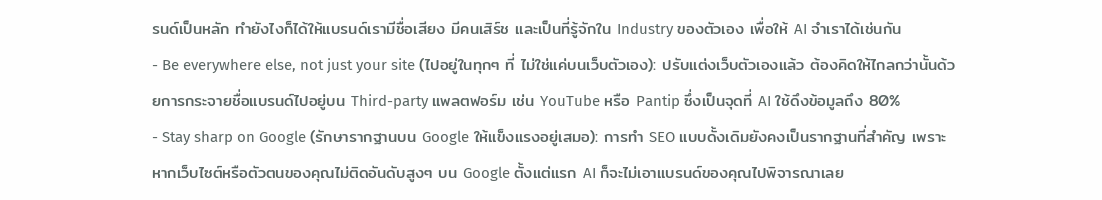รนด์เป็นหลัก ทำยังไงก็ได้ให้แบรนด์เรามีชื่อเสียง มีคนเสิร์ช และเป็นที่รู้จักใน Industry ของตัวเอง เพื่อให้ AI จำเราได้เช่นกัน
- Be everywhere else, not just your site (ไปอยู่ในทุกๆ ที่ ไม่ใช่แค่บนเว็บตัวเอง): ปรับแต่งเว็บตัวเองแล้ว ต้องคิดให้ไกลกว่านั้นด้วยการกระจายชื่อแบรนด์ไปอยู่บน Third-party แพลตฟอร์ม เช่น YouTube หรือ Pantip ซึ่งเป็นจุดที่ AI ใช้ดึงข้อมูลถึง 80%
- Stay sharp on Google (รักษารากฐานบน Google ให้แข็งแรงอยู่เสมอ): การทำ SEO แบบดั้งเดิมยังคงเป็นรากฐานที่สำคัญ เพราะหากเว็บไซต์หรือตัวตนของคุณไม่ติดอันดับสูงๆ บน Google ตั้งแต่แรก AI ก็จะไม่เอาแบรนด์ของคุณไปพิจารณาเลย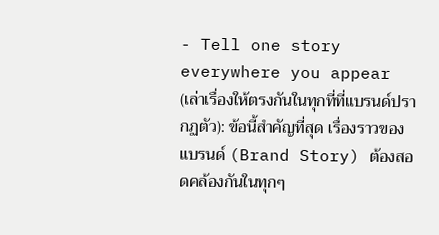- Tell one story everywhere you appear (เล่าเรื่องให้ตรงกันในทุกที่ที่แบรนด์ปรากฏตัว): ข้อนี้สำคัญที่สุด เรื่องราวของแบรนด์ (Brand Story) ต้องสอดคล้องกันในทุกๆ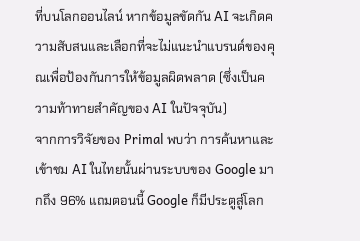ที่บนโลกออนไลน์ หากข้อมูลขัดกัน AI จะเกิดความสับสนและเลือกที่จะไม่แนะนำแบรนด์ของคุณเพื่อป้องกันการให้ข้อมูลผิดพลาด (ซึ่งเป็นความท้าทายสำคัญของ AI ในปัจจุบัน)
จากการวิจัยของ Primal พบว่า การค้นหาและเข้าชม AI ในไทยนั้นผ่านระบบของ Google มากถึง 96% แถมตอนนี้ Google ก็มีประตูสู่โลก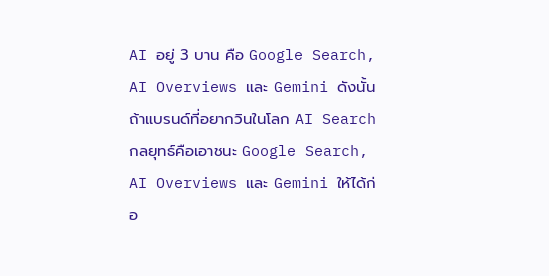AI อยู่ 3 บาน คือ Google Search, AI Overviews และ Gemini ดังนั้น ถ้าแบรนด์ที่อยากวินในโลก AI Search กลยุทธ์คือเอาชนะ Google Search, AI Overviews และ Gemini ให้ได้ก่อ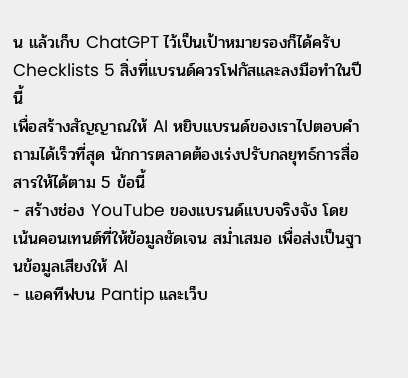น แล้วเก็บ ChatGPT ไว้เป็นเป้าหมายรองก็ได้ครับ
Checklists 5 สิ่งที่แบรนด์ควรโฟกัสและลงมือทำในปีนี้
เพื่อสร้างสัญญาณให้ AI หยิบแบรนด์ของเราไปตอบคำถามได้เร็วที่สุด นักการตลาดต้องเร่งปรับกลยุทธ์การสื่อสารให้ได้ตาม 5 ข้อนี้
- สร้างช่อง YouTube ของแบรนด์แบบจริงจัง โดยเน้นคอนเทนต์ที่ให้ข้อมูลชัดเจน สม่ำเสมอ เพื่อส่งเป็นฐานข้อมูลเสียงให้ AI
- แอคทีฟบน Pantip และเว็บ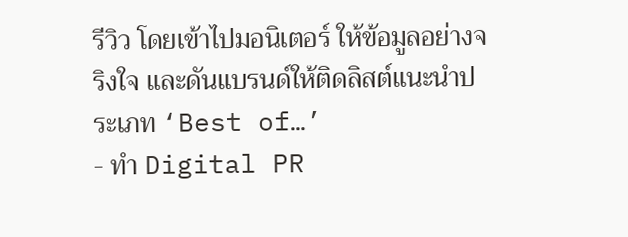รีวิว โดยเข้าไปมอนิเตอร์ ให้ข้อมูลอย่างจริงใจ และดันแบรนด์ให้ติดลิสต์แนะนำประเภท ‘Best of…’
- ทำ Digital PR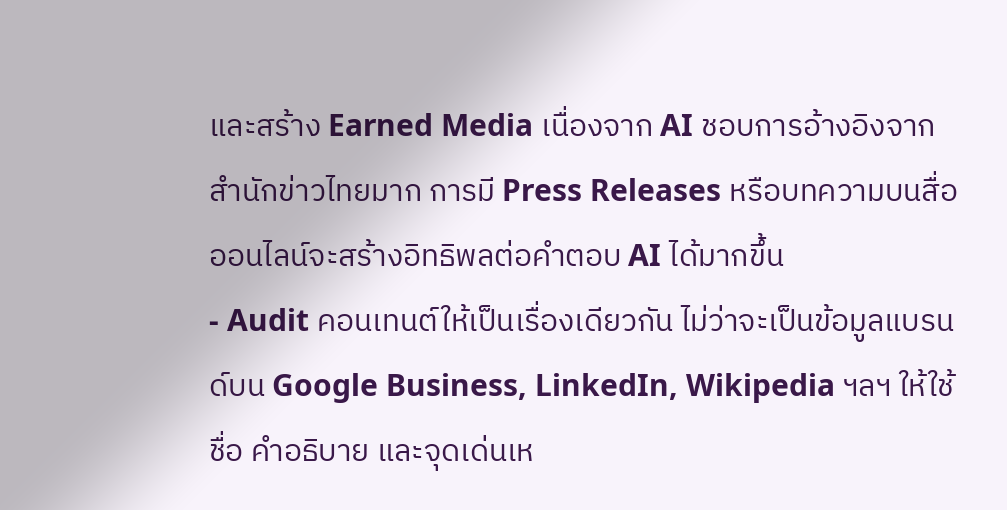และสร้าง Earned Media เนื่องจาก AI ชอบการอ้างอิงจากสำนักข่าวไทยมาก การมี Press Releases หรือบทความบนสื่อออนไลน์จะสร้างอิทธิพลต่อคำตอบ AI ได้มากขึ้น
- Audit คอนเทนต์ให้เป็นเรื่องเดียวกัน ไม่ว่าจะเป็นข้อมูลแบรนด์บน Google Business, LinkedIn, Wikipedia ฯลฯ ให้ใช้ชื่อ คำอธิบาย และจุดเด่นเห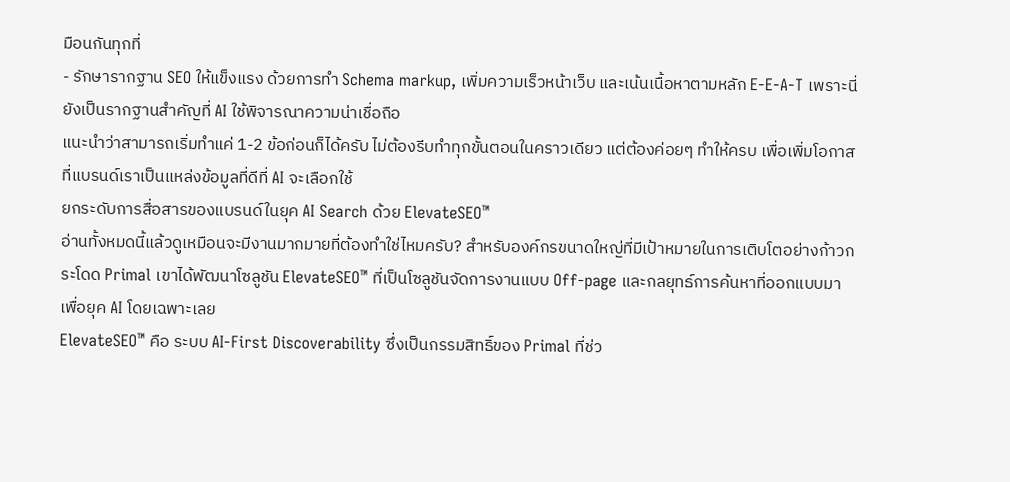มือนกันทุกที่
- รักษารากฐาน SEO ให้แข็งแรง ด้วยการทำ Schema markup, เพิ่มความเร็วหน้าเว็บ และเน้นเนื้อหาตามหลัก E-E-A-T เพราะนี่ยังเป็นรากฐานสำคัญที่ AI ใช้พิจารณาความน่าเชื่อถือ
แนะนำว่าสามารถเริ่มทำแค่ 1-2 ข้อก่อนก็ได้ครับ ไม่ต้องรีบทำทุกขั้นตอนในคราวเดียว แต่ต้องค่อยๆ ทำให้ครบ เพื่อเพิ่มโอกาสที่แบรนด์เราเป็นแหล่งข้อมูลที่ดีที่ AI จะเลือกใช้
ยกระดับการสื่อสารของแบรนด์ในยุค AI Search ด้วย ElevateSEO™
อ่านทั้งหมดนี้แล้วดูเหมือนจะมีงานมากมายที่ต้องทำใช่ไหมครับ? สำหรับองค์กรขนาดใหญ่ที่มีเป้าหมายในการเติบโตอย่างก้าวกระโดด Primal เขาได้พัฒนาโซลูชัน ElevateSEO™ ที่เป็นโซลูชันจัดการงานแบบ Off-page และกลยุทธ์การค้นหาที่ออกแบบมาเพื่อยุค AI โดยเฉพาะเลย
ElevateSEO™ คือ ระบบ AI-First Discoverability ซึ่งเป็นกรรมสิทธิ์ของ Primal ที่ช่ว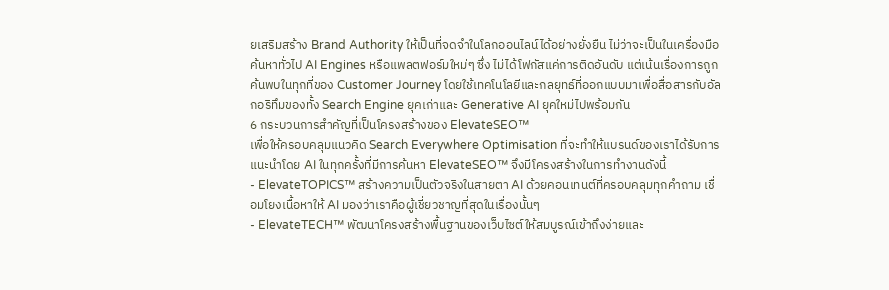ยเสริมสร้าง Brand Authority ให้เป็นที่จดจำในโลกออนไลน์ได้อย่างยั่งยืน ไม่ว่าจะเป็นในเครื่องมือค้นหาทั่วไป AI Engines หรือแพลตฟอร์มใหม่ๆ ซึ่ง ไม่ได้โฟกัสแค่การติดอันดับ แต่เน้นเรื่องการถูกค้นพบในทุกที่ของ Customer Journey โดยใช้เทคโนโลยีและกลยุทธ์ที่ออกแบบมาเพื่อสื่อสารกับอัลกอริทึมของทั้ง Search Engine ยุคเก่าและ Generative AI ยุคใหม่ไปพร้อมกัน
6 กระบวนการสำคัญที่เป็นโครงสร้างของ ElevateSEO™
เพื่อให้ครอบคลุมแนวคิด Search Everywhere Optimisation ที่จะทำให้แบรนด์ของเราได้รับการแนะนำโดย AI ในทุกครั้งที่มีการค้นหา ElevateSEO™ จึงมีโครงสร้างในการทำงานดังนี้
- ElevateTOPICS™ สร้างความเป็นตัวจริงในสายตา AI ด้วยคอนเทนต์ที่ครอบคลุมทุกคำถาม เชื่อมโยงเนื้อหาให้ AI มองว่าเราคือผู้เชี่ยวชาญที่สุดในเรื่องนั้นๆ
- ElevateTECH™ พัฒนาโครงสร้างพื้นฐานของเว็บไซต์ให้สมบูรณ์เข้าถึงง่ายและ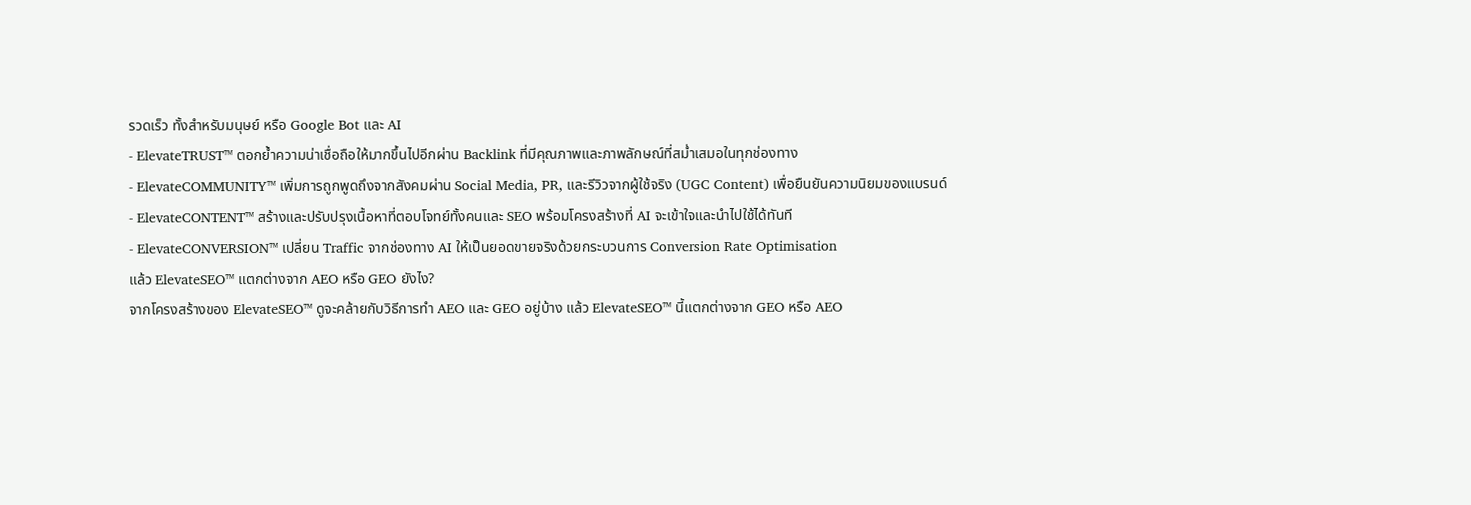รวดเร็ว ทั้งสำหรับมนุษย์ หรือ Google Bot และ AI
- ElevateTRUST™ ตอกย้ำความน่าเชื่อถือให้มากขึ้นไปอีกผ่าน Backlink ที่มีคุณภาพและภาพลักษณ์ที่สม่ำเสมอในทุกช่องทาง
- ElevateCOMMUNITY™ เพิ่มการถูกพูดถึงจากสังคมผ่าน Social Media, PR, และรีวิวจากผู้ใช้จริง (UGC Content) เพื่อยืนยันความนิยมของแบรนด์
- ElevateCONTENT™ สร้างและปรับปรุงเนื้อหาที่ตอบโจทย์ทั้งคนและ SEO พร้อมโครงสร้างที่ AI จะเข้าใจและนำไปใช้ได้ทันที
- ElevateCONVERSION™ เปลี่ยน Traffic จากช่องทาง AI ให้เป็นยอดขายจริงด้วยกระบวนการ Conversion Rate Optimisation
แล้ว ElevateSEO™ แตกต่างจาก AEO หรือ GEO ยังไง?
จากโครงสร้างของ ElevateSEO™ ดูจะคล้ายกับวิธีการทำ AEO และ GEO อยู่บ้าง แล้ว ElevateSEO™ นี้แตกต่างจาก GEO หรือ AEO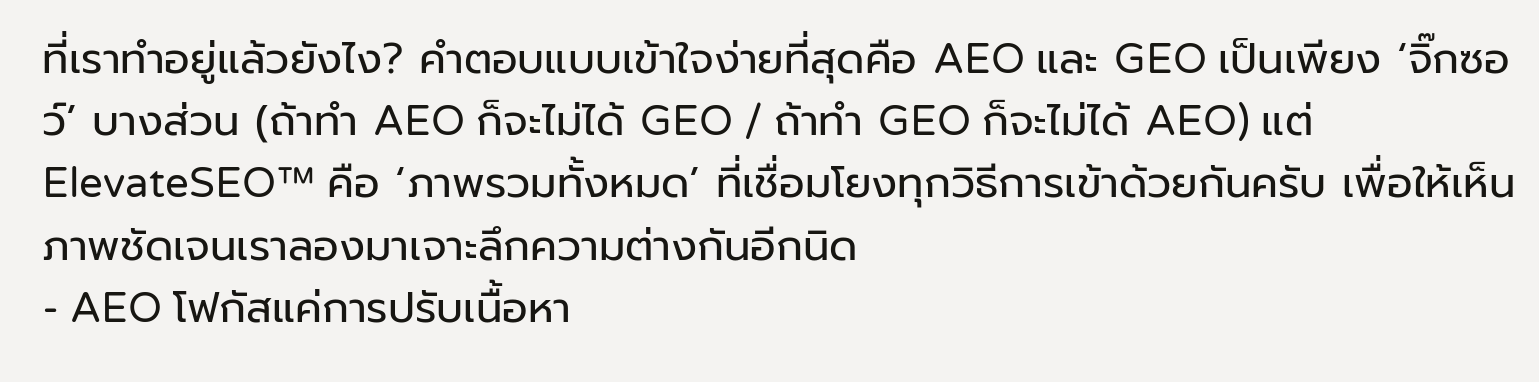ที่เราทำอยู่แล้วยังไง? คำตอบแบบเข้าใจง่ายที่สุดคือ AEO และ GEO เป็นเพียง ‘จิ๊กซอว์’ บางส่วน (ถ้าทำ AEO ก็จะไม่ได้ GEO / ถ้าทำ GEO ก็จะไม่ได้ AEO) แต่ ElevateSEO™ คือ ‘ภาพรวมทั้งหมด’ ที่เชื่อมโยงทุกวิธีการเข้าด้วยกันครับ เพื่อให้เห็นภาพชัดเจนเราลองมาเจาะลึกความต่างกันอีกนิด
- AEO โฟกัสแค่การปรับเนื้อหา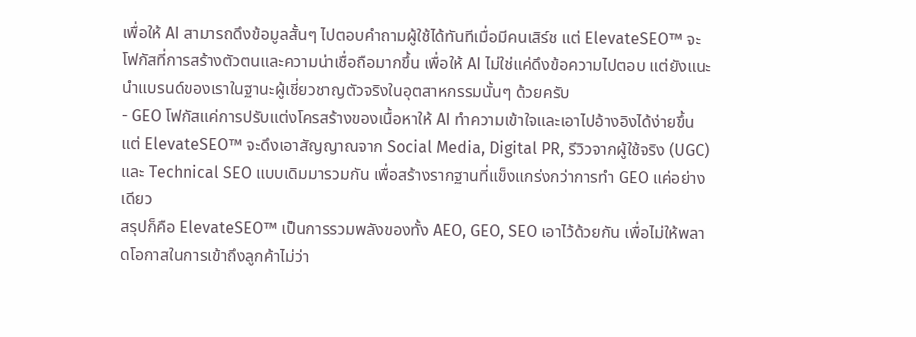เพื่อให้ AI สามารถดึงข้อมูลสั้นๆ ไปตอบคำถามผู้ใช้ได้ทันทีเมื่อมีคนเสิร์ช แต่ ElevateSEO™ จะโฟกัสที่การสร้างตัวตนและความน่าเชื่อถือมากขึ้น เพื่อให้ AI ไม่ใช่แค่ดึงข้อความไปตอบ แต่ยังแนะนำแบรนด์ของเราในฐานะผู้เชี่ยวชาญตัวจริงในอุตสาหกรรมนั้นๆ ด้วยครับ
- GEO โฟกัสแค่การปรับแต่งโครสร้างของเนื้อหาให้ AI ทำความเข้าใจและเอาไปอ้างอิงได้ง่ายขึ้น แต่ ElevateSEO™ จะดึงเอาสัญญาณจาก Social Media, Digital PR, รีวิวจากผู้ใช้จริง (UGC) และ Technical SEO แบบเดิมมารวมกัน เพื่อสร้างรากฐานที่แข็งแกร่งกว่าการทำ GEO แค่อย่างเดียว
สรุปก็คือ ElevateSEO™ เป็นการรวมพลังของทั้ง AEO, GEO, SEO เอาไว้ด้วยกัน เพื่อไม่ให้พลาดโอกาสในการเข้าถึงลูกค้าไม่ว่า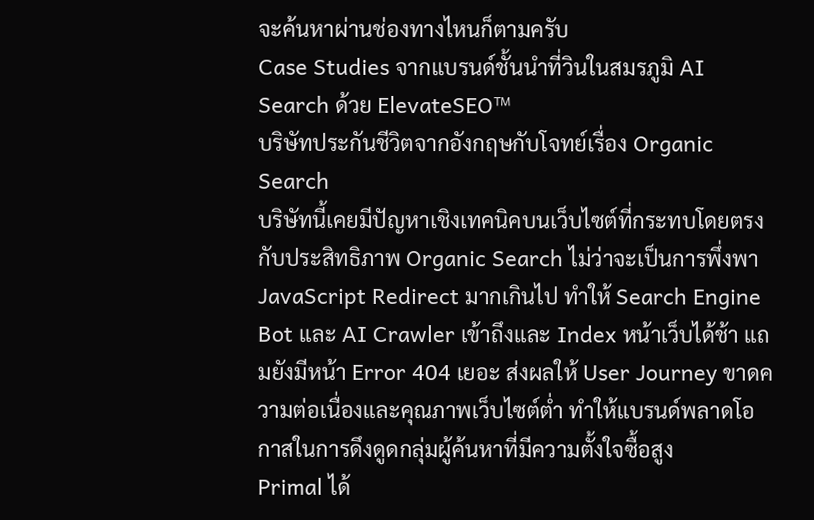จะค้นหาผ่านช่องทางไหนก็ตามครับ
Case Studies จากแบรนด์ชั้นนำที่วินในสมรภูมิ AI Search ด้วย ElevateSEO™
บริษัทประกันชีวิตจากอังกฤษกับโจทย์เรื่อง Organic Search
บริษัทนี้เคยมีปัญหาเชิงเทคนิคบนเว็บไซต์ที่กระทบโดยตรงกับประสิทธิภาพ Organic Search ไม่ว่าจะเป็นการพึ่งพา JavaScript Redirect มากเกินไป ทำให้ Search Engine Bot และ AI Crawler เข้าถึงและ Index หน้าเว็บได้ช้า แถมยังมีหน้า Error 404 เยอะ ส่งผลให้ User Journey ขาดความต่อเนื่องและคุณภาพเว็บไซต์ต่ำ ทำให้แบรนด์พลาดโอกาสในการดึงดูดกลุ่มผู้ค้นหาที่มีความตั้งใจซื้อสูง
Primal ได้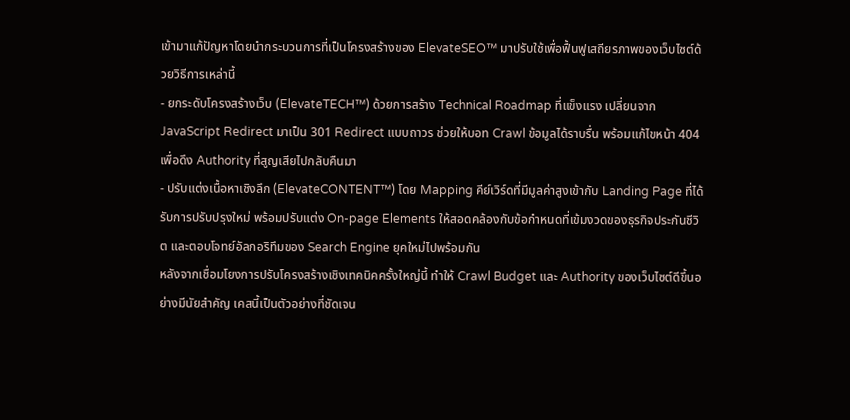เข้ามาแก้ปัญหาโดยนำกระบวนการที่เป็นโครงสร้างของ ElevateSEO™ มาปรับใช้เพื่อฟื้นฟูเสถียรภาพของเว็บไซต์ด้วยวิธีการเหล่านี้
- ยกระดับโครงสร้างเว็บ (ElevateTECH™) ด้วยการสร้าง Technical Roadmap ที่แข็งแรง เปลี่ยนจาก JavaScript Redirect มาเป็น 301 Redirect แบบถาวร ช่วยให้บอท Crawl ข้อมูลได้ราบรื่น พร้อมแก้ไขหน้า 404 เพื่อดึง Authority ที่สูญเสียไปกลับคืนมา
- ปรับแต่งเนื้อหาเชิงลึก (ElevateCONTENT™) โดย Mapping คีย์เวิร์ดที่มีมูลค่าสูงเข้ากับ Landing Page ที่ได้รับการปรับปรุงใหม่ พร้อมปรับแต่ง On-page Elements ให้สอดคล้องกับข้อกำหนดที่เข้มงวดของธุรกิจประกันชีวิต และตอบโจทย์อัลกอริทึมของ Search Engine ยุคใหม่ไปพร้อมกัน
หลังจากเชื่อมโยงการปรับโครงสร้างเชิงเทคนิคครั้งใหญ่นี้ ทำให้ Crawl Budget และ Authority ของเว็บไซต์ดีขึ้นอย่างมีนัยสำคัญ เคสนี้เป็นตัวอย่างที่ชัดเจน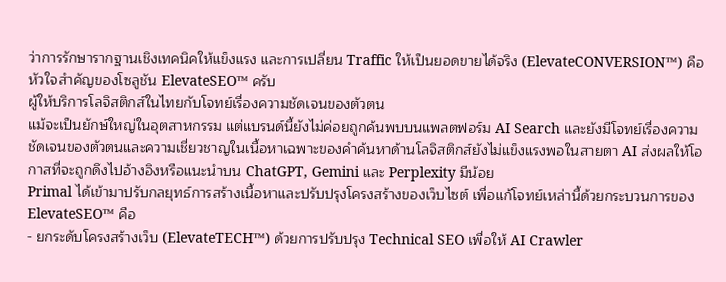ว่าการรักษารากฐานเชิงเทคนิคให้แข็งแรง และการเปลี่ยน Traffic ให้เป็นยอดขายได้จริง (ElevateCONVERSION™) คือหัวใจสำคัญของโซลูชัน ElevateSEO™ ครับ
ผู้ให้บริการโลจิสติกส์ในไทยกับโจทย์เรื่องความชัดเจนของตัวตน
แม้จะเป็นยักษ์ใหญ่ในอุตสาหกรรม แต่แบรนด์นี้ยังไม่ค่อยถูกค้นพบบนแพลตฟอร์ม AI Search และยังมีโจทย์เรื่องความชัดเจนของตัวตนและความเชี่ยวชาญในเนื้อหาเฉพาะของคำค้นหาด้านโลจิสติกส์ยังไม่แข็งแรงพอในสายตา AI ส่งผลให้โอกาสที่จะถูกดึงไปอ้างอิงหรือแนะนำบน ChatGPT, Gemini และ Perplexity มีน้อย
Primal ได้เข้ามาปรับกลยุทธ์การสร้างเนื้อหาและปรับปรุงโครงสร้างของเว็บไซต์ เพื่อแก้โจทย์เหล่านี้ด้วยกระบวนการของ ElevateSEO™ คือ
- ยกระดับโครงสร้างเว็บ (ElevateTECH™) ด้วยการปรับปรุง Technical SEO เพื่อให้ AI Crawler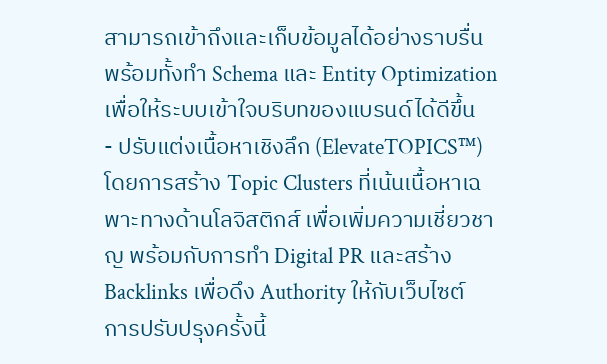สามารถเข้าถึงและเก็บข้อมูลได้อย่างราบรื่น พร้อมทั้งทำ Schema และ Entity Optimization เพื่อให้ระบบเข้าใจบริบทของแบรนด์ได้ดีขึ้น
- ปรับแต่งเนื้อหาเชิงลึก (ElevateTOPICS™) โดยการสร้าง Topic Clusters ที่เน้นเนื้อหาเฉพาะทางด้านโลจิสติกส์ เพื่อเพิ่มความเชี่ยวชาญ พร้อมกับการทำ Digital PR และสร้าง Backlinks เพื่อดึง Authority ให้กับเว็บไซต์
การปรับปรุงครั้งนี้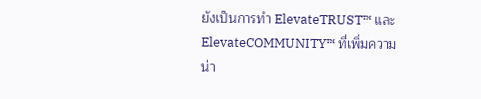ยังเป็นการทำ ElevateTRUST™ และ ElevateCOMMUNITY™ ที่เพิ่มความน่า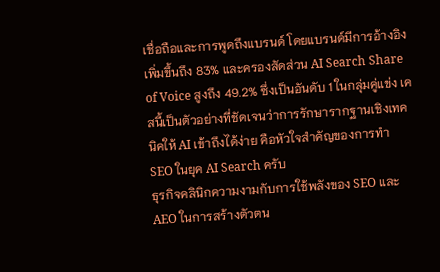เชื่อถือและการพูดถึงแบรนด์ โดยแบรนด์มีการอ้างอิงเพิ่มขึ้นถึง 83% และครองสัดส่วน AI Search Share of Voice สูงถึง 49.2% ซึ่งเป็นอันดับ 1 ในกลุ่มคู่แข่ง เคสนี้เป็นตัวอย่างที่ชัดเจนว่าการรักษารากฐานเชิงเทคนิคให้ AI เข้าถึงได้ง่าย คือหัวใจสำคัญของการทำ SEO ในยุค AI Search ครับ
ธุรกิจคลินิกความงามกับการใช้พลังของ SEO และ AEO ในการสร้างตัวตน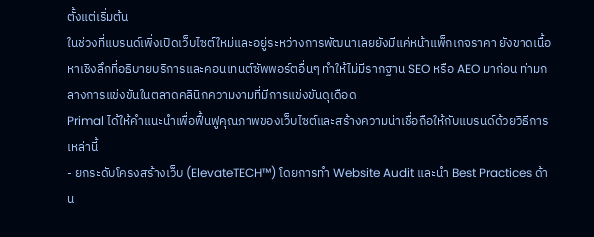ตั้งแต่เริ่มต้น
ในช่วงที่แบรนด์เพิ่งเปิดเว็บไซต์ใหม่และอยู่ระหว่างการพัฒนาเลยยังมีแค่หน้าแพ็กเกจราคา ยังขาดเนื้อหาเชิงลึกที่อธิบายบริการและคอนเทนต์ซัพพอร์ตอื่นๆ ทำให้ไม่มีรากฐาน SEO หรือ AEO มาก่อน ท่ามกลางการแข่งขันในตลาดคลินิกความงามที่มีการแข่งขันดุเดือด
Primal ได้ให้คำแนะนำเพื่อฟื้นฟูคุณภาพของเว็บไซต์และสร้างความน่าเชื่อถือให้กับแบรนด์ด้วยวิธีการเหล่านี้
- ยกระดับโครงสร้างเว็บ (ElevateTECH™) โดยการทำ Website Audit และนำ Best Practices ด้าน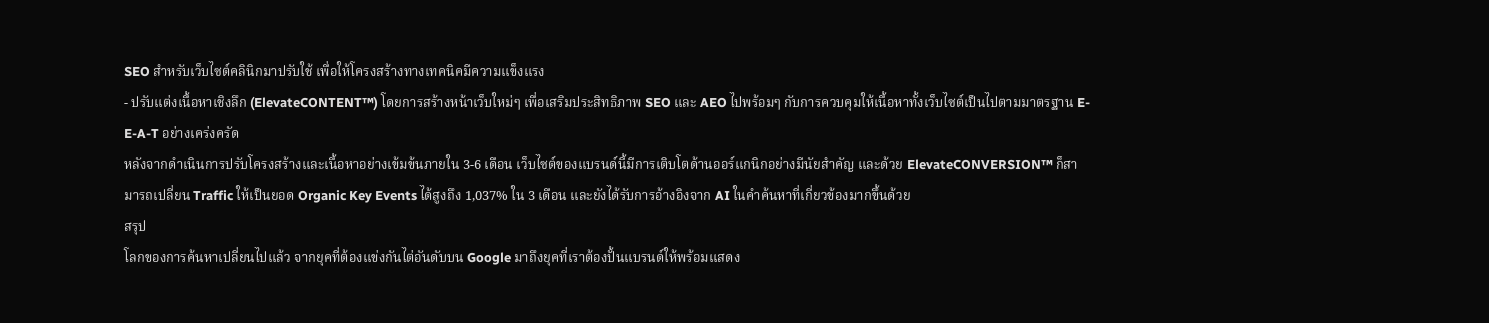SEO สำหรับเว็บไซต์คลินิกมาปรับใช้ เพื่อให้โครงสร้างทางเทคนิคมีความแข็งแรง
- ปรับแต่งเนื้อหาเชิงลึก (ElevateCONTENT™) โดยการสร้างหน้าเว็บใหม่ๆ เพื่อเสริมประสิทธิภาพ SEO และ AEO ไปพร้อมๆ กับการควบคุมให้เนื้อหาทั้งเว็บไซต์เป็นไปตามมาตรฐาน E-E-A-T อย่างเคร่งครัด
หลังจากดำเนินการปรับโครงสร้างและเนื้อหาอย่างเข้มข้นภายใน 3-6 เดือน เว็บไซต์ของแบรนด์นี้มีการเติบโตด้านออร์แกนิกอย่างมีนัยสำคัญ และด้วย ElevateCONVERSION™ ก็สามารถเปลี่ยน Traffic ให้เป็นยอด Organic Key Events ได้สูงถึง 1,037% ใน 3 เดือน และยังได้รับการอ้างอิงจาก AI ในคำค้นหาที่เกี่ยวข้องมากขึ้นด้วย
สรุป
โลกของการค้นหาเปลี่ยนไปแล้ว จากยุคที่ต้องแข่งกันไต่อันดับบน Google มาถึงยุคที่เราต้องปั้นแบรนด์ให้พร้อมแสดง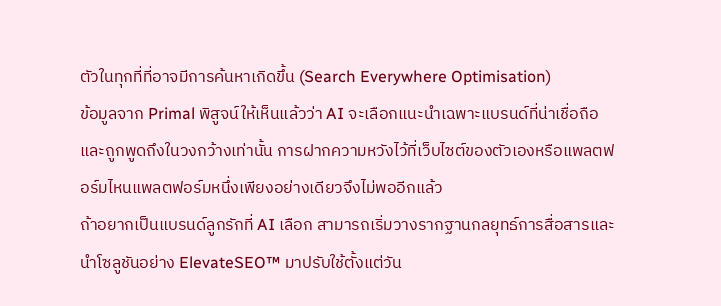ตัวในทุกที่ที่อาจมีการค้นหาเกิดขึ้น (Search Everywhere Optimisation)
ข้อมูลจาก Primal พิสูจน์ให้เห็นแล้วว่า AI จะเลือกแนะนำเฉพาะแบรนด์ที่น่าเชื่อถือและถูกพูดถึงในวงกว้างเท่านั้น การฝากความหวังไว้ที่เว็บไซต์ของตัวเองหรือแพลตฟอร์มไหนแพลตฟอร์มหนึ่งเพียงอย่างเดียวจึงไม่พออีกแล้ว
ถ้าอยากเป็นแบรนด์ลูกรักที่ AI เลือก สามารถเริ่มวางรากฐานกลยุทธ์การสื่อสารและนำโซลูชันอย่าง ElevateSEO™ มาปรับใช้ตั้งแต่วัน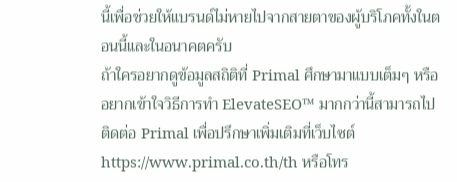นี้เพื่อช่วยให้แบรนด์ไม่หายไปจากสายตาของผู้บริโภคทั้งในตอนนี้และในอนาคตครับ
ถ้าใครอยากดูข้อมูลสถิติที่ Primal ศึกษามาแบบเต็มๆ หรืออยากเข้าใจวิธีการทำ ElevateSEO™ มากกว่านี้สามารถไปติดต่อ Primal เพื่อปรึกษาเพิ่มเติมที่เว็บไซต์ https://www.primal.co.th/th หรือโทร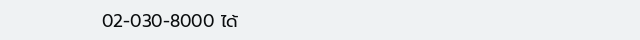02-030-8000 ได้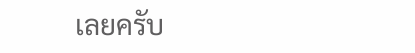เลยครับ